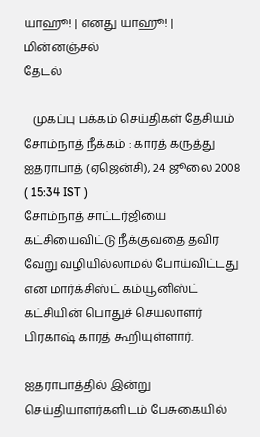யாஹூ! | எனது யாஹூ! | மின்னஞ்சல்
தேடல்

   முகப்பு பக்கம் செய்திகள் தேசியம்
சோம்நாத் நீக்கம் : காரத் கருத்து
ஐதராபாத் (ஏஜென்சி), 24 ஜூலை 2008   ( 15:34 IST )
சோம்நாத் சாட்டர்ஜியை கட்சியைவிட்டு நீக்குவதை தவிர வேறு வழியில்லாமல் போய்விட்டது என மார்க்சிஸ்ட் கம்யூனிஸ்ட் கட்சியின் பொதுச் செயலாளர் பிரகாஷ் காரத் கூறியுள்ளார்.

ஐதராபாத்தில் இன்று செய்தியாளர்களிடம் பேசுகையில்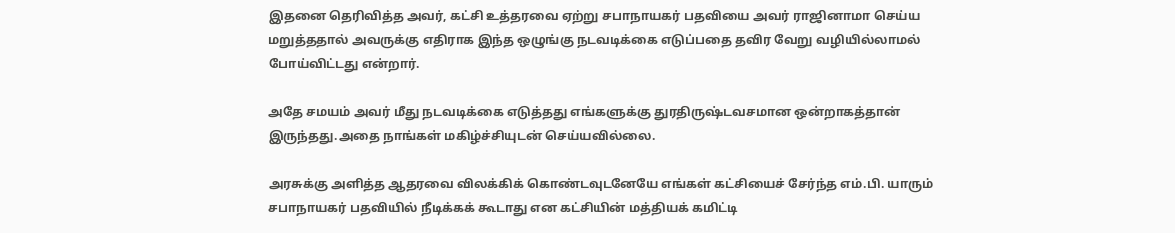இதனை தெரிவித்த அவர், கட்சி உத்தரவை ஏற்று சபாநாயகர் பதவியை அவர் ராஜினாமா செய்ய மறுத்ததால் அவருக்கு எதிராக இந்த ஒழுங்கு நடவடிக்கை எடுப்பதை தவிர வேறு வழியில்லாமல் போய்விட்டது என்றார்.

அதே சமயம் அவர் மீது நடவடிக்கை எடுத்தது எங்களுக்கு துரதிருஷ்டவசமான ஒன்றாகத்தான் இருந்தது.அதை நாங்கள் மகிழ்ச்சியுடன் செய்யவில்லை.

அரசுக்கு அளித்த ஆதரவை விலக்கிக் கொண்டவுடனேயே எங்கள் கட்சியைச் சேர்ந்த எம்.பி. யாரும் சபாநாயகர் பதவியில் நீடிக்கக் கூடாது என கட்சியின் மத்தியக் கமிட்டி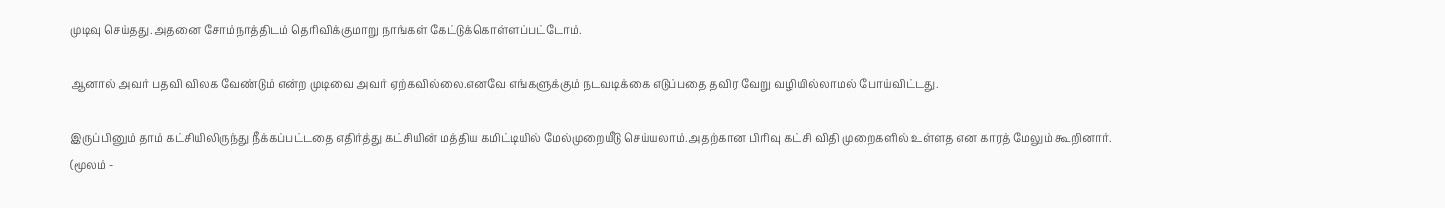முடிவு செய்தது.அதனை சோம்நாத்திடம் தெரிவிக்குமாறு நாங்கள் கேட்டுக்கொள்ளப்பட்டோம்.

ஆனால் அவர் பதவி விலக வேண்டும் என்ற முடிவை அவர் ஏற்கவில்லை.எனவே எங்களுக்கும் நடவடிக்கை எடுப்பதை தவிர வேறு வழியில்லாமல் போய்விட்டது.

இருப்பினும் தாம் கட்சியிலிருந்து நீக்கப்பட்டதை எதிர்த்து கட்சியின் மத்திய கமிட்டியில் மேல்முறையீடு செய்யலாம்.அதற்கான பிரிவு கட்சி விதி முறைகளில் உள்ளத என காரத் மேலும் கூறினார்.
(மூலம் -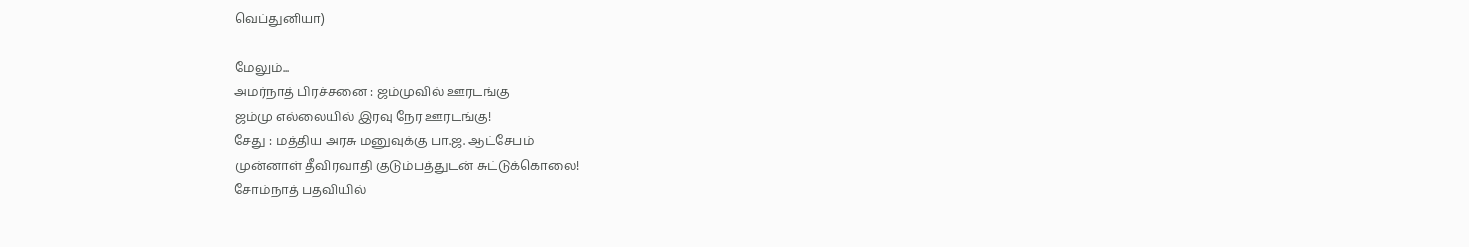வெப்துனியா)

மேலும்...
அமர்நாத் பிரச்சனை : ஜம்முவில் ஊரடங்கு
ஜம்மு எல்லையில் இரவு நேர ஊரடங்கு!
சேது : மத்திய அரசு மனுவுக்கு பா.ஜ. ஆட்சேபம்
முன்னாள் தீவிரவாதி குடும்பத்துடன் சுட்டுக்கொலை!
சோம்நாத் பதவியில்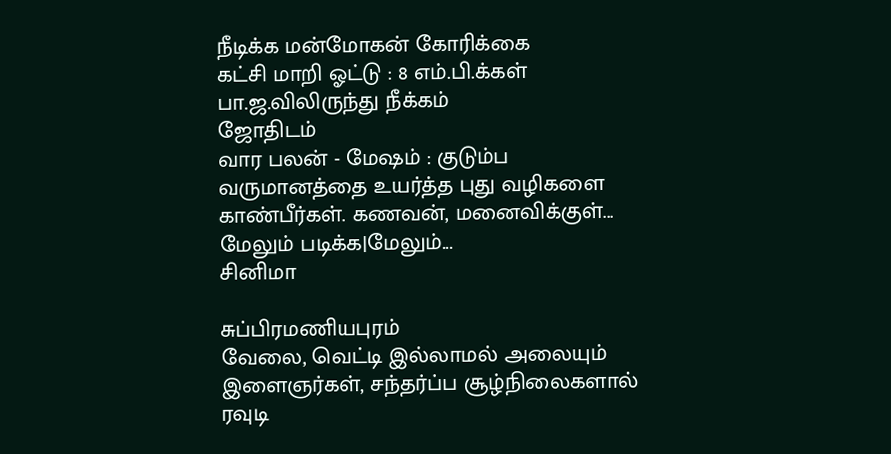நீடிக்க மன்மோகன் கோரிக்கை
கட்சி மாறி ஓட்டு : 8 எம்.பி.க்கள் பா.ஜ.விலிருந்து நீக்கம்
ஜோதிடம்
வார பலன் - மேஷம் : குடும்ப வருமானத்தை உயர்த்த புது வழிகளை காண்பீர்கள். கணவன், மனைவிக்குள்...
மேலும் படிக்க|மேலும்...
சினிமா

சுப்பிரமணியபுரம்
வேலை, வெட்டி இல்லாமல் அலையும் இளைஞர்கள், சந்தர்ப்ப சூழ்நிலைகளால் ரவுடி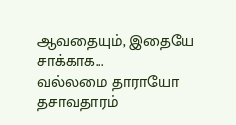ஆவதையும், இதையே சாக்காக...
வல்லமை தாராயோ
தசாவதாரம்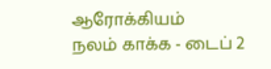ஆரோக்கியம்
நலம் காக்க - டைப் 2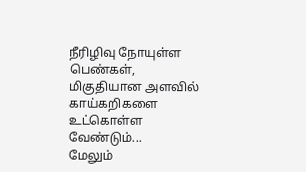நீரிழிவு நோயுள்ள பெண்கள், மிகுதியான அளவில் காய்கறிகளை உட்கொள்ள வேண்டும்...
மேலும்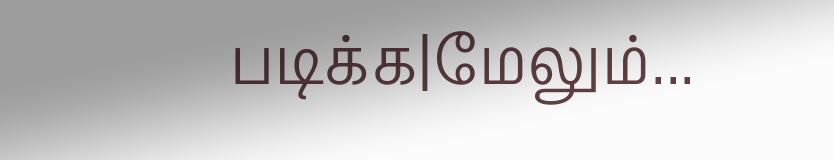படிக்க|மேலும்...